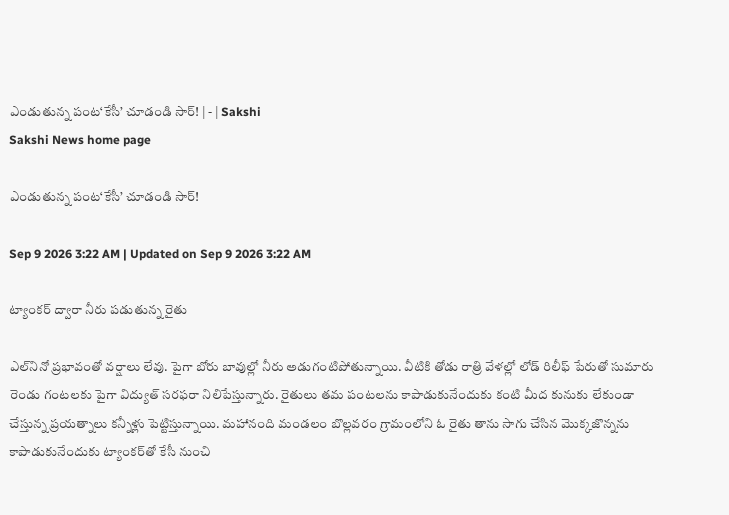ఎండుతున్న పంట‘కేసీ’ చూడండి సార్‌! | - | Sakshi
Sakshi News home page

ఎండుతున్న పంట‘కేసీ’ చూడండి సార్‌!

Sep 9 2026 3:22 AM | Updated on Sep 9 2026 3:22 AM

ట్యాంకర్‌ ద్వారా నీరు పడుతున్న రైతు

ఎల్‌నినో ప్రభావంతో వర్షాలు లేవు. పైగా బోరు బావుల్లో నీరు అడుగంటిపోతున్నాయి. వీటికి తోడు రాత్రి వేళల్లో లోడ్‌ రిలీఫ్‌ పేరుతో సుమారు రెండు గంటలకు పైగా విద్యుత్‌ సరఫరా నిలిపేస్తున్నారు. రైతులు తమ పంటలను కాపాడుకునేందుకు కంటి మీద కునుకు లేకుండా చేస్తున్న ప్రయత్నాలు కన్నీళ్లు పెట్టిస్తున్నాయి. మహానంది మండలం బొల్లవరం గ్రామంలోని ఓ రైతు తాను సాగు చేసిన మొక్కజొన్నను కాపాడుకునేందుకు ట్యాంకర్‌తో కేసీ నుంచి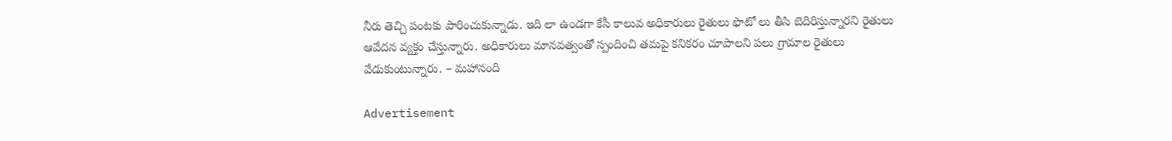నీరు తెచ్చి పంటకు పారించుకున్నాడు. ఇది లా ఉండగా కేసీ కాలువ అధికారులు రైతులు ఫొటో లు తీసి బెదిరిస్తున్నారని రైతులు ఆవేదన వ్యక్తం చేస్తున్నారు. అధికారులు మానవత్వంతో స్పందించి తమపై కనికరం చూపాలని పలు గ్రామాల రైతులు వేడుకుంటున్నారు. – మహానంది

Advertisement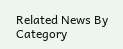Related News By Category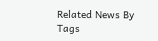Related News By Tags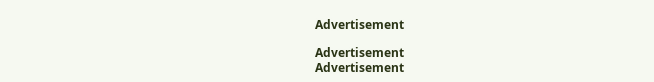Advertisement

Advertisement
Advertisement